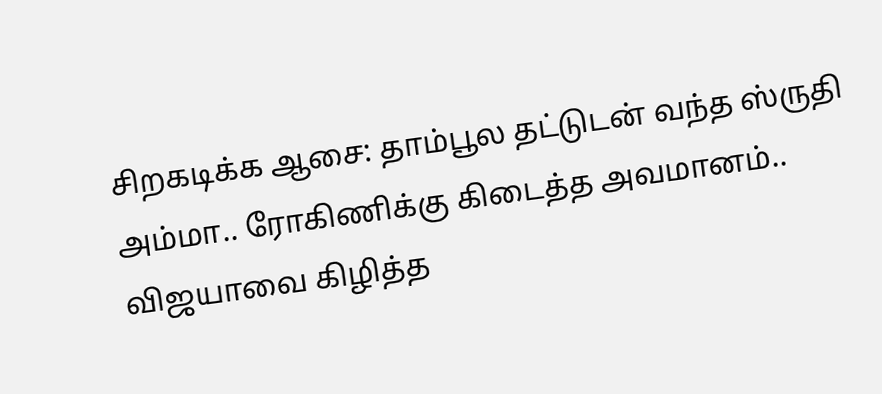சிறகடிக்க ஆசை: தாம்பூல தட்டுடன் வந்த ஸ்ருதி அம்மா.. ரோகிணிக்கு கிடைத்த அவமானம்.. விஜயாவை கிழித்த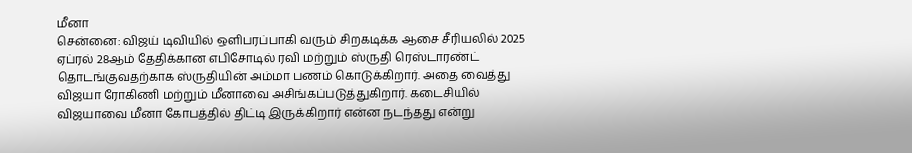மீனா
சென்னை: விஜய் டிவியில் ஒளிபரப்பாகி வரும் சிறகடிக்க ஆசை சீரியலில் 2025 ஏப்ரல் 28ஆம் தேதிக்கான எபிசோடில் ரவி மற்றும் ஸ்ருதி ரெஸ்டாரண்ட் தொடங்குவதற்காக ஸ்ருதியின் அம்மா பணம் கொடுக்கிறார். அதை வைத்து விஜயா ரோகிணி மற்றும் மீனாவை அசிங்கப்படுத்துகிறார். கடைசியில் விஜயாவை மீனா கோபத்தில் திட்டி இருக்கிறார் என்ன நடந்தது என்று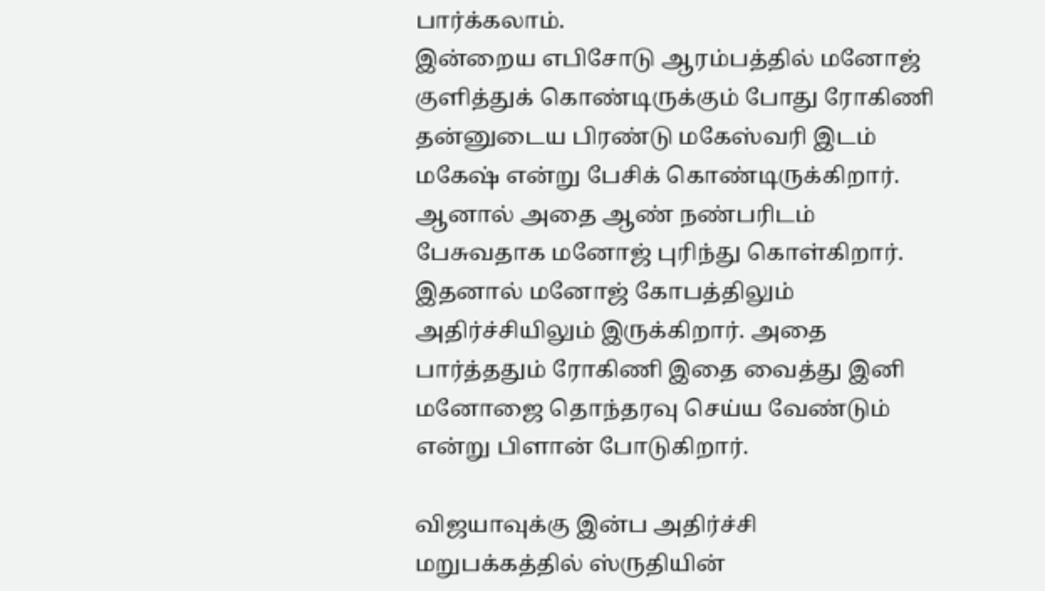பார்க்கலாம்.
இன்றைய எபிசோடு ஆரம்பத்தில் மனோஜ் குளித்துக் கொண்டிருக்கும் போது ரோகிணி தன்னுடைய பிரண்டு மகேஸ்வரி இடம் மகேஷ் என்று பேசிக் கொண்டிருக்கிறார். ஆனால் அதை ஆண் நண்பரிடம் பேசுவதாக மனோஜ் புரிந்து கொள்கிறார். இதனால் மனோஜ் கோபத்திலும் அதிர்ச்சியிலும் இருக்கிறார். அதை பார்த்ததும் ரோகிணி இதை வைத்து இனி மனோஜை தொந்தரவு செய்ய வேண்டும் என்று பிளான் போடுகிறார்.

விஜயாவுக்கு இன்ப அதிர்ச்சி
மறுபக்கத்தில் ஸ்ருதியின்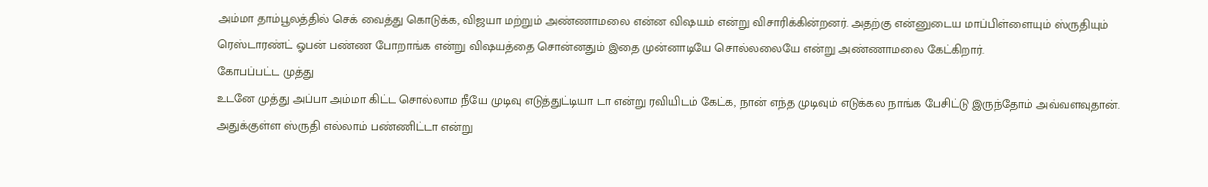அம்மா தாம்பூலத்தில் செக் வைத்து கொடுக்க, விஜயா மற்றும் அண்ணாமலை என்ன விஷயம் என்று விசாரிக்கின்றனர். அதற்கு என்னுடைய மாப்பிள்ளையும் ஸ்ருதியும் ரெஸ்டாரண்ட் ஓபன் பண்ண போறாங்க என்று விஷயத்தை சொன்னதும் இதை முன்னாடியே சொல்லலையே என்று அண்ணாமலை கேட்கிறார்.
கோபப்பட்ட முத்து
உடனே முத்து அப்பா அம்மா கிட்ட சொல்லாம நீயே முடிவு எடுத்துட்டியா டா என்று ரவியிடம் கேட்க, நான் எந்த முடிவும் எடுக்கல நாங்க பேசிட்டு இருந்தோம் அவ்வளவுதான். அதுக்குள்ள ஸ்ருதி எல்லாம் பண்ணிட்டா என்று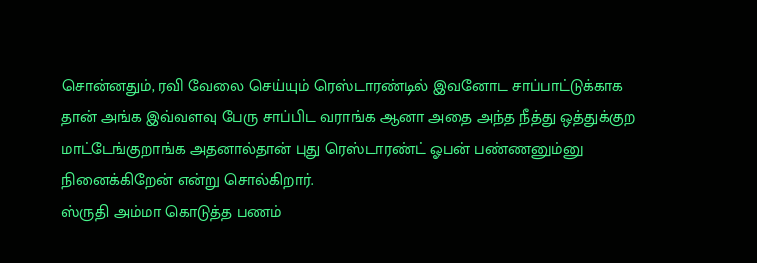சொன்னதும், ரவி வேலை செய்யும் ரெஸ்டாரண்டில் இவனோட சாப்பாட்டுக்காக தான் அங்க இவ்வளவு பேரு சாப்பிட வராங்க ஆனா அதை அந்த நீத்து ஒத்துக்குற மாட்டேங்குறாங்க அதனால்தான் புது ரெஸ்டாரண்ட் ஓபன் பண்ணனும்னு நினைக்கிறேன் என்று சொல்கிறார்.
ஸ்ருதி அம்மா கொடுத்த பணம்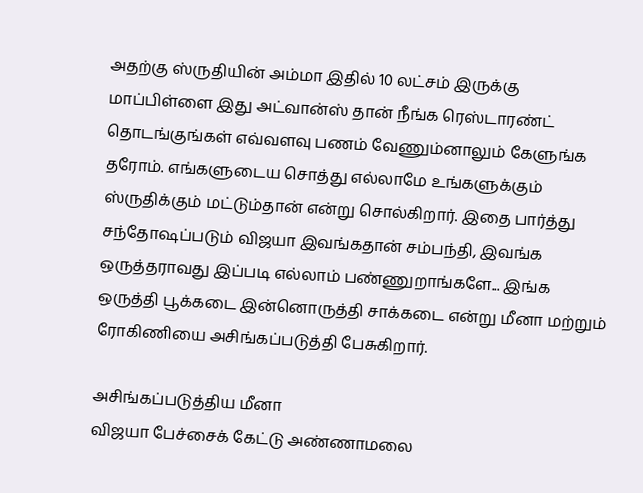அதற்கு ஸ்ருதியின் அம்மா இதில் 10 லட்சம் இருக்கு மாப்பிள்ளை இது அட்வான்ஸ் தான் நீங்க ரெஸ்டாரண்ட் தொடங்குங்கள் எவ்வளவு பணம் வேணும்னாலும் கேளுங்க தரோம். எங்களுடைய சொத்து எல்லாமே உங்களுக்கும் ஸ்ருதிக்கும் மட்டும்தான் என்று சொல்கிறார். இதை பார்த்து சந்தோஷப்படும் விஜயா இவங்கதான் சம்பந்தி, இவங்க ஒருத்தராவது இப்படி எல்லாம் பண்ணுறாங்களே... இங்க ஒருத்தி பூக்கடை இன்னொருத்தி சாக்கடை என்று மீனா மற்றும் ரோகிணியை அசிங்கப்படுத்தி பேசுகிறார்.

அசிங்கப்படுத்திய மீனா
விஜயா பேச்சைக் கேட்டு அண்ணாமலை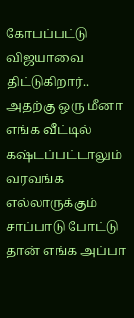கோபப்பட்டு விஜயாவை திட்டுகிறார்.. அதற்கு ஒரு மீனா எங்க வீட்டில் கஷ்டப்பட்டாலும் வரவங்க எல்லாருக்கும் சாப்பாடு போட்டு தான் எங்க அப்பா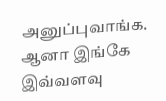அனுப்புவாங்க. ஆனா இங்கே இவ்வளவு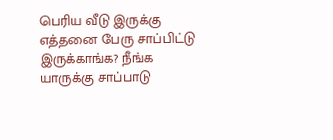பெரிய வீடு இருக்கு எத்தனை பேரு சாப்பிட்டு இருக்காங்க? நீங்க யாருக்கு சாப்பாடு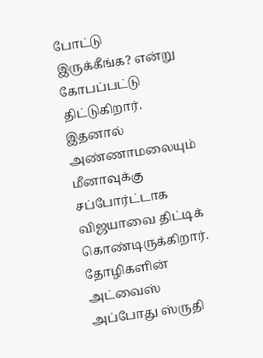போட்டு இருக்கீங்க? என்று கோபப்பட்டு திட்டுகிறார். இதனால் அண்ணாமலையும் மீனாவுக்கு சப்போர்ட்டாக விஜயாவை திட்டிக் கொண்டிருக்கிறார்.
தோழிகளின் அட்வைஸ்
அப்போது ஸ்ருதி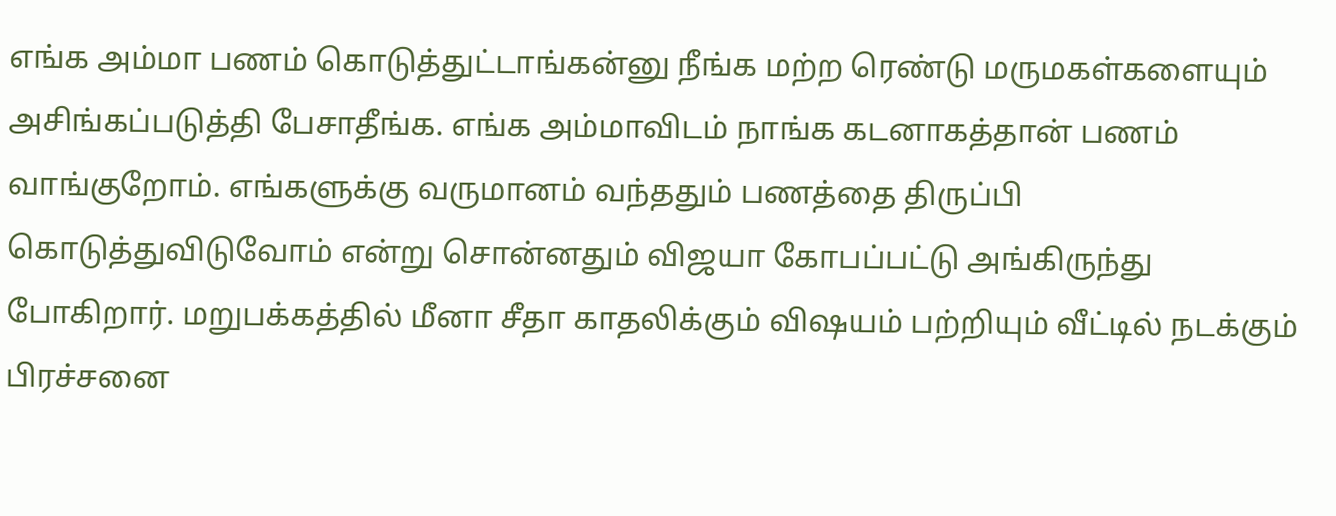எங்க அம்மா பணம் கொடுத்துட்டாங்கன்னு நீங்க மற்ற ரெண்டு மருமகள்களையும் அசிங்கப்படுத்தி பேசாதீங்க. எங்க அம்மாவிடம் நாங்க கடனாகத்தான் பணம் வாங்குறோம். எங்களுக்கு வருமானம் வந்ததும் பணத்தை திருப்பி கொடுத்துவிடுவோம் என்று சொன்னதும் விஜயா கோபப்பட்டு அங்கிருந்து போகிறார். மறுபக்கத்தில் மீனா சீதா காதலிக்கும் விஷயம் பற்றியும் வீட்டில் நடக்கும் பிரச்சனை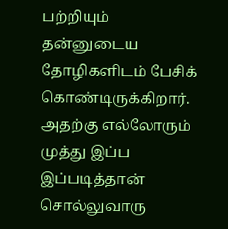பற்றியும் தன்னுடைய தோழிகளிடம் பேசிக் கொண்டிருக்கிறார். அதற்கு எல்லோரும் முத்து இப்ப இப்படித்தான் சொல்லுவாரு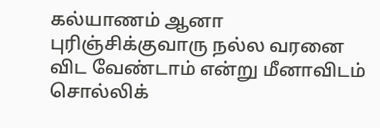கல்யாணம் ஆனா புரிஞ்சிக்குவாரு நல்ல வரனை விட வேண்டாம் என்று மீனாவிடம் சொல்லிக்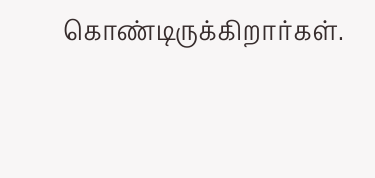கொண்டிருக்கிறார்கள்.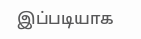இப்படியாக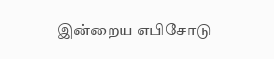இன்றைய எபிசோடு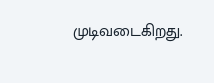முடிவடைகிறது.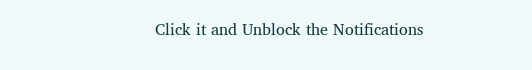Click it and Unblock the Notifications